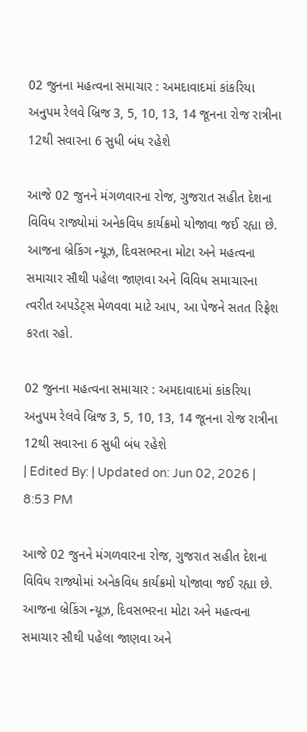02 જુનના મહત્વના સમાચાર : અમદાવાદમાં કાંકરિયા અનુપમ રેલવે બ્રિજ 3, 5, 10, 13, 14 જૂનના રોજ રાત્રીના 12થી સવારના 6 સુધી બંધ રહેશે

આજે 02 જુનને મંગળવારના રોજ, ગુજરાત સહીત દેશના વિવિધ રાજ્યોમાં અનેકવિધ કાર્યક્રમો યોજાવા જઈ રહ્યા છે. આજના બ્રેકિંગ ન્યૂઝ, દિવસભરના મોટા અને મહત્વના સમાચાર સૌથી પહેલા જાણવા અને વિવિધ સમાચારના ત્વરીત અપડેટ્સ મેળવવા માટે આપ, આ પેજને સતત રિફ્રેશ કરતા રહો.

02 જુનના મહત્વના સમાચાર : અમદાવાદમાં કાંકરિયા અનુપમ રેલવે બ્રિજ 3, 5, 10, 13, 14 જૂનના રોજ રાત્રીના 12થી સવારના 6 સુધી બંધ રહેશે
| Edited By: | Updated on: Jun 02, 2026 | 8:53 PM

આજે 02 જુનને મંગળવારના રોજ, ગુજરાત સહીત દેશના વિવિધ રાજ્યોમાં અનેકવિધ કાર્યક્રમો યોજાવા જઈ રહ્યા છે. આજના બ્રેકિંગ ન્યૂઝ, દિવસભરના મોટા અને મહત્વના સમાચાર સૌથી પહેલા જાણવા અને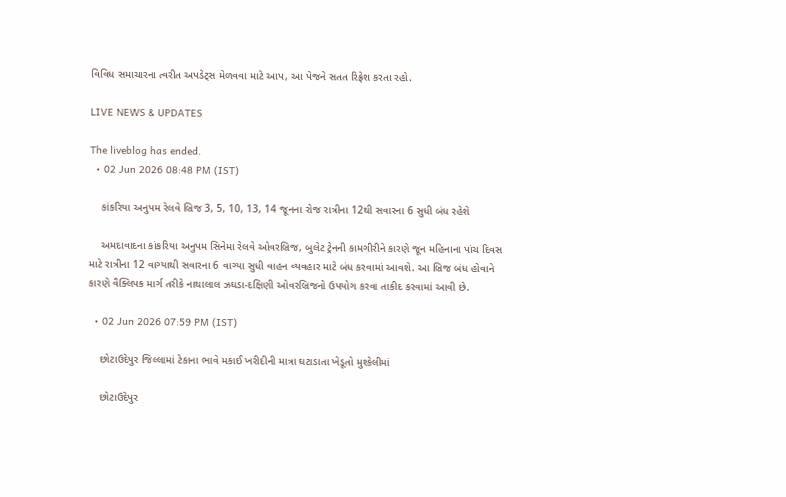વિવિધ સમાચારના ત્વરીત અપડેટ્સ મેળવવા માટે આપ, આ પેજને સતત રિફ્રેશ કરતા રહો.

LIVE NEWS & UPDATES

The liveblog has ended.
  • 02 Jun 2026 08:48 PM (IST)

    કાંકરિયા અનુપમ રેલવે બ્રિજ 3, 5, 10, 13, 14 જૂનના રોજ રાત્રીના 12થી સવારના 6 સુધી બંધ રહેશે

    અમદાવાદના કાંકરિયા અનુપમ સિનેમા રેલવે ઓવરબ્રિજ, બુલેટ ટ્રેનની કામગીરીને કારણે જૂન મહિનાના પાંચ દિવસ માટે રાત્રીના 12 વાગ્યાથી સવારના 6 વાગ્યા સુધી વાહન વ્યવહાર માટે બંધ કરવામાં આવશે. આ બ્રિજ બંધ હોવાને કારણે વૈક્લિપક માર્ગ તરીકે નાથાલાલ ઝઘડા-દક્ષિણી ઓવરબ્રિજનો ઉપયોગ કરવા તાકીદ કરવામાં આવી છે.

  • 02 Jun 2026 07:59 PM (IST)

    છોટાઉદેપુર જિલ્લામાં ટેકાના ભાવે મકાઈ ખરીદીની માત્રા ઘટાડાતા ખેડૂતો મુશ્કેલીમાં

    છોટાઉદેપુર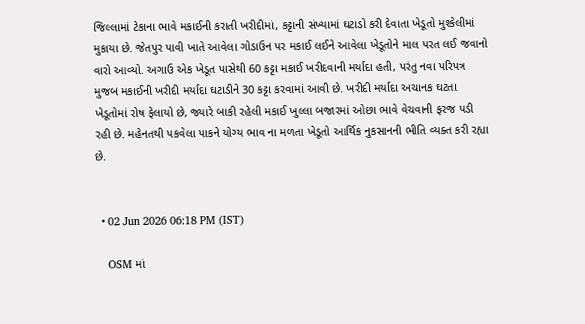જિલ્લામાં ટેકાના ભાવે મકાઈની કરાતી ખરીદીમાં, કટ્ટાની સંખ્યામાં ઘટાડો કરી દેવાતા ખેડૂતો મુશ્કેલીમાં મુકાયા છે. જેતપુર પાવી ખાતે આવેલા ગોડાઉન પર મકાઈ લઈને આવેલા ખેડૂતોને માલ પરત લઈ જવાનો વારો આવ્યો. અગાઉ એક ખેડૂત પાસેથી 60 કટ્ટા મકાઈ ખરીદવાની મર્યાદા હતી, પરંતુ નવા પરિપત્ર મુજબ મકાઈની ખરીદી મર્યાદા ઘટાડીને 30 કટ્ટા કરવામાં આવી છે. ખરીદી મર્યાદા અચાનક ઘટતા ખેડૂતોમાં રોષ ફેલાયો છે, જ્યારે બાકી રહેલી મકાઈ ખુલ્લા બજારમાં ઓછા ભાવે વેચવાની ફરજ પડી રહી છે. મહેનતથી પકવેલા પાકને યોગ્ય ભાવ ના મળતા ખેડૂતો આર્થિક નુકસાનની ભીતિ વ્યક્ત કરી રહ્યા છે.


  • 02 Jun 2026 06:18 PM (IST)

    OSM માં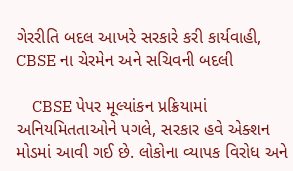ગેરરીતિ બદલ આખરે સરકારે કરી કાર્યવાહી, CBSE ના ચેરમેન અને સચિવની બદલી

    CBSE પેપર મૂલ્યાંકન પ્રક્રિયામાં અનિયમિતતાઓને પગલે, સરકાર હવે એક્શન મોડમાં આવી ગઈ છે. લોકોના વ્યાપક વિરોધ અને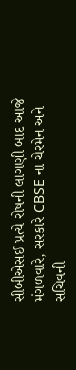સીબીએસઈ પ્રત્યે રોષની લાગણી બાદ આજે મંગળવારે, સરકારે CBSE ના ચેરમેન અને સચિવની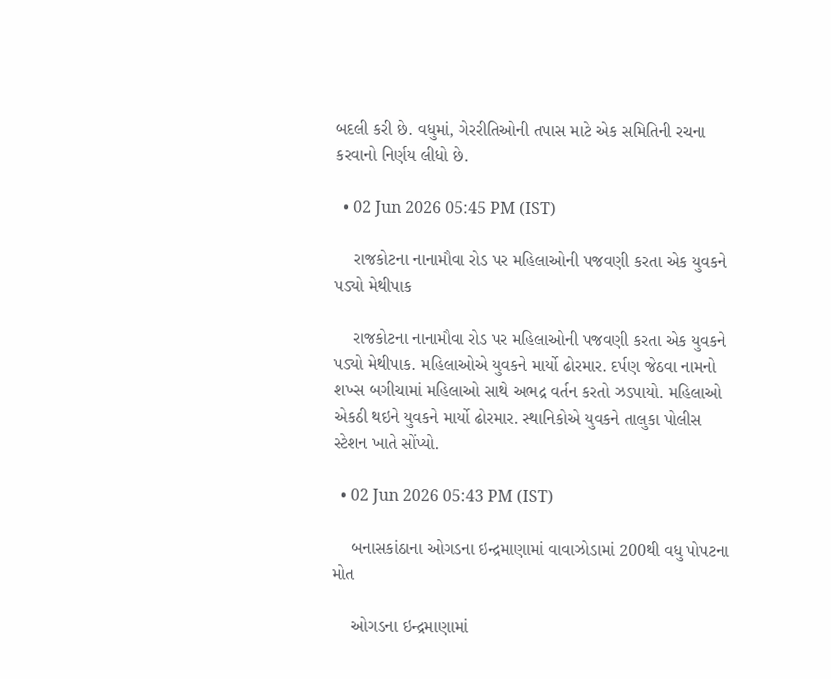બદલી કરી છે. વધુમાં, ગેરરીતિઓની તપાસ માટે એક સમિતિની રચના કરવાનો નિર્ણય લીધો છે.

  • 02 Jun 2026 05:45 PM (IST)

    રાજકોટના નાનામૌવા રોડ પર મહિલાઓની પજવણી કરતા એક યુવકને પડ્યો મેથીપાક

    રાજકોટના નાનામૌવા રોડ પર મહિલાઓની પજવણી કરતા એક યુવકને પડ્યો મેથીપાક. મહિલાઓએ યુવકને માર્યો ઢોરમાર. દર્પણ જેઠવા નામનો શખ્સ બગીચામાં મહિલાઓ સાથે અભદ્ર વર્તન કરતો ઝડપાયો. મહિલાઓ એકઠી થઇને યુવકને માર્યો ઢોરમાર. સ્થાનિકોએ યુવકને તાલુકા પોલીસ સ્ટેશન ખાતે સોંપ્યો.

  • 02 Jun 2026 05:43 PM (IST)

    બનાસકાંઠાના ઓગડના ઇન્દ્રમાણામાં વાવાઝોડામાં 200થી વધુ પોપટના મોત

    ઓગડના ઇન્દ્રમાણામાં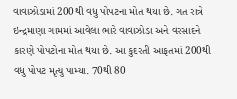વાવાઝોડામાં 200થી વધુ પોપટના મોત થયા છે. ગત રાત્રે ઇન્દ્રમાણા ગામમાં આવેલા ભારે વાવાઝોડા અને વરસાદને કારણે પોપટોના મોત થયા છે. આ કુદરતી આફતમાં 200થી વધુ પોપટ મૃત્યુ પામ્યા. 70થી 80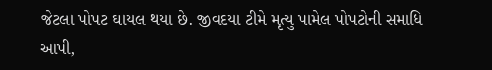જેટલા પોપટ ઘાયલ થયા છે. જીવદયા ટીમે મૃત્યુ પામેલ પોપટોની સમાધિ આપી,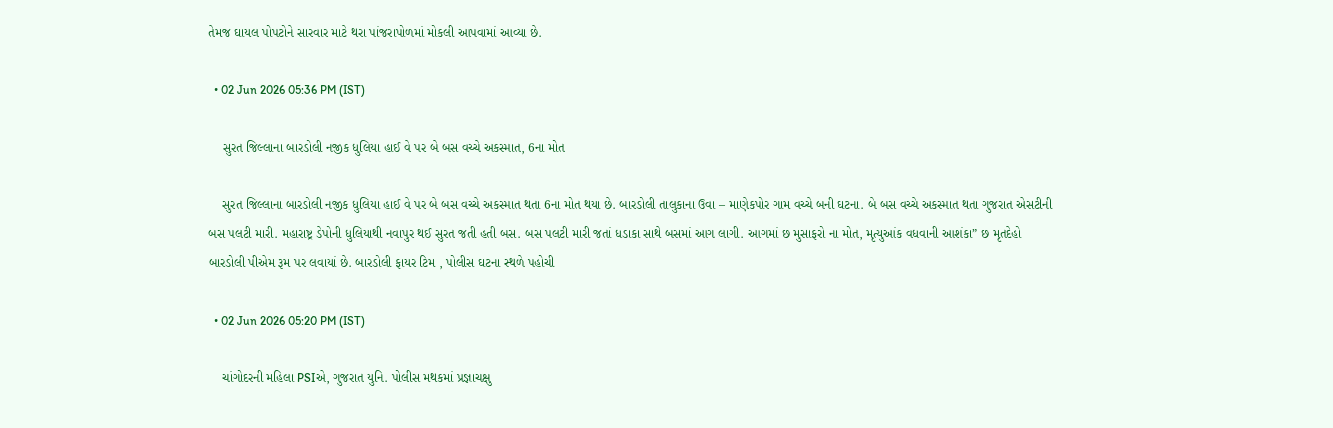તેમજ ઘાયલ પોપટોને સારવાર માટે થરા પાંજરાપોળમાં મોકલી આપવામાં આવ્યા છે.

  • 02 Jun 2026 05:36 PM (IST)

    સુરત જિલ્લાના બારડોલી નજીક ધુલિયા હાઈ વે પર બે બસ વચ્ચે અકસ્માત, 6ના મોત

    સુરત જિલ્લાના બારડોલી નજીક ધુલિયા હાઈ વે પર બે બસ વચ્ચે અકસ્માત થતા 6ના મોત થયા છે. બારડોલી તાલુકાના ઉવા – માણેકપોર ગામ વચ્ચે બની ઘટના. બે બસ વચ્ચે અકસ્માત થતા ગુજરાત એસટીની બસ પલટી મારી. મહારાષ્ટ્ર ડેપોની ધુલિયાથી નવાપુર થઈ સુરત જતી હતી બસ. બસ પલટી મારી જતાં ધડાકા સાથે બસમાં આગ લાગી. આગમાં છ મુસાફરો ના મોત, મૃત્યુઆંક વધવાની આશંકા” છ મૃતદેહો બારડોલી પીએમ રૂમ પર લવાયાં છે. બારડોલી ફાયર ટિમ , પોલીસ ઘટના સ્થળે પહોચી

  • 02 Jun 2026 05:20 PM (IST)

    ચાંગોદરની મહિલા PSIએ, ગુજરાત યુનિ. પોલીસ મથકમાં પ્રજ્ઞાચક્ષુ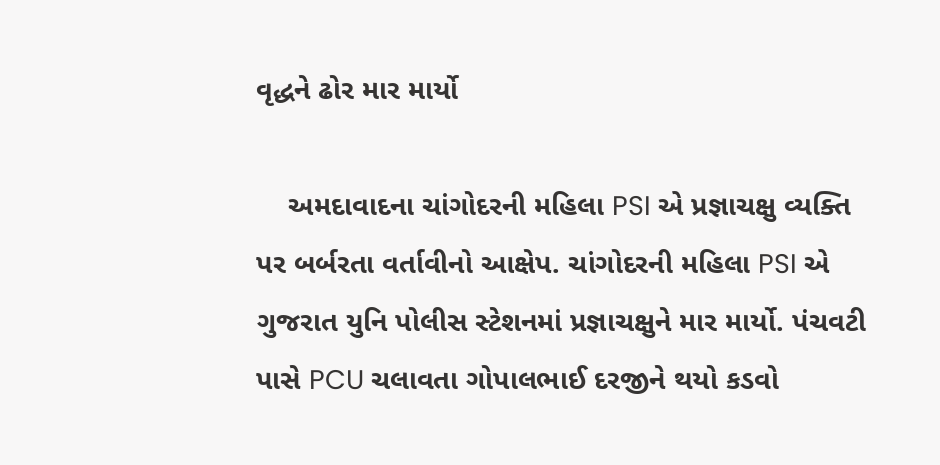વૃદ્ધને ઢોર માર માર્યો

    અમદાવાદના ચાંગોદરની મહિલા PSI એ પ્રજ્ઞાચક્ષુ વ્યક્તિ પર બર્બરતા વર્તાવીનો આક્ષેપ. ચાંગોદરની મહિલા PSI એ ગુજરાત યુનિ પોલીસ સ્ટેશનમાં પ્રજ્ઞાચક્ષુને માર માર્યો. પંચવટી પાસે PCU ચલાવતા ગોપાલભાઈ દરજીને થયો કડવો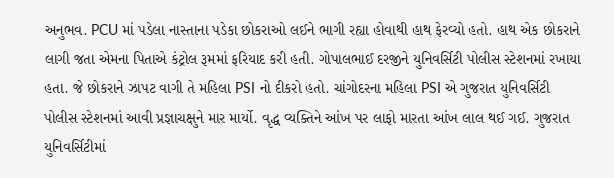અનુભવ. PCU માં પડેલા નાસ્તાના પડેકા છોકરાઓ લઈને ભાગી રહ્યા હોવાથી હાથ ફેરવ્યો હતો. હાથ એક છોકરાને લાગી જતા એમના પિતાએ કંટ્રોલ રૂમમાં ફરિયાદ કરી હતી. ગોપાલભાઈ દરજીને યુનિવર્સિટી પોલીસ સ્ટેશનમાં રખાયા હતા. જે છોકરાને ઝાપટ વાગી તે મહિલા PSI નો દીકરો હતો. ચાંગોદરના મહિલા PSI એ ગુજરાત યુનિવર્સિટી પોલીસ સ્ટેશનમાં આવી પ્રજ્ઞાચક્ષુને માર માર્યો. વૃદ્ધ વ્યક્તિને આંખ પર લાફો મારતા આંખ લાલ થઈ ગઈ. ગુજરાત યુનિવર્સિટીમાં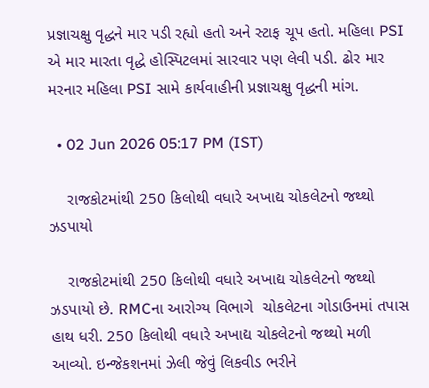પ્રજ્ઞાચક્ષુ વૃદ્ધને માર પડી રહ્યો હતો અને સ્ટાફ ચૂપ હતો. મહિલા PSI એ માર મારતા વૃદ્ધે હોસ્પિટલમાં સારવાર પણ લેવી પડી. ઢોર માર મરનાર મહિલા PSI સામે કાર્યવાહીની પ્રજ્ઞાચક્ષુ વૃદ્ધની માંગ.

  • 02 Jun 2026 05:17 PM (IST)

    રાજકોટમાંથી 250 કિલોથી વધારે અખાદ્ય ચોકલેટનો જથ્થો ઝડપાયો

    રાજકોટમાંથી 250 કિલોથી વધારે અખાદ્ય ચોકલેટનો જથ્થો ઝડપાયો છે. RMCના આરોગ્ય વિભાગે  ચોકલેટના ગોડાઉનમાં તપાસ હાથ ધરી. 250 કિલોથી વધારે અખાદ્ય ચોકલેટનો જથ્થો મળી આવ્યો. ઇન્જેકશનમાં ઝેલી જેવું લિકવીડ ભરીને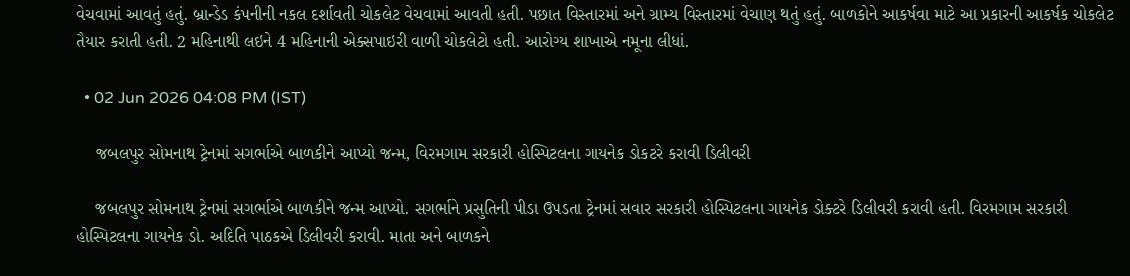વેચવામાં આવતું હતું. બ્રાન્ડેડ કંપનીની નકલ દર્શાવતી ચોકલેટ વેચવામાં આવતી હતી. પછાત વિસ્તારમાં અને ગ્રામ્ય વિસ્તારમાં વેચાણ થતું હતું. બાળકોને આકર્ષવા માટે આ પ્રકારની આકર્ષક ચોકલેટ તૈયાર કરાતી હતી. 2 મહિનાથી લઇને 4 મહિનાની એક્સપાઇરી વાળી ચોકલેટો હતી. આરોગ્ય શાખાએ નમૂના લીધાં.

  • 02 Jun 2026 04:08 PM (IST)

    જબલપુર સોમનાથ ટ્રેનમાં સગર્ભાએ બાળકીને આપ્યો જન્મ, વિરમગામ સરકારી હોસ્પિટલના ગાયનેક ડોકટરે કરાવી ડિલીવરી

    જબલપુર સોમનાથ ટ્રેનમાં સગર્ભાએ બાળકીને જન્મ આપ્યો. સગર્ભાને પ્રસુતિની પીડા ઉપડતા ટ્રેનમાં સવાર સરકારી હોસ્પિટલના ગાયનેક ડોક્ટરે ડિલીવરી કરાવી હતી. વિરમગામ સરકારી હોસ્પિટલના ગાયનેક ડો. અદિતિ પાઠકએ ડિલીવરી કરાવી. માતા અને બાળકને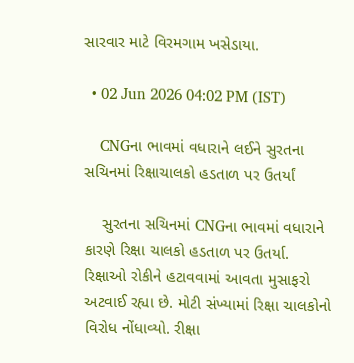સારવાર માટે વિરમગામ ખસેડાયા.

  • 02 Jun 2026 04:02 PM (IST)

    CNGના ભાવમાં વધારાને લઈને સુરતના સચિનમાં રિક્ષાચાલકો હડતાળ પર ઉતર્યાં

    સુરતના સચિનમાં CNGના ભાવમાં વધારાને કારણે રિક્ષા ચાલકો હડતાળ પર ઉતર્યા. રિક્ષાઓ રોકીને હટાવવામાં આવતા મુસાફરો અટવાઈ રહ્યા છે. મોટી સંખ્યામાં રિક્ષા ચાલકોનો વિરોધ નોંધાવ્યો. રીક્ષા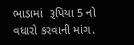ભાડામાં  રૂપિયા 5 નો વધારો કરવાની માંગ.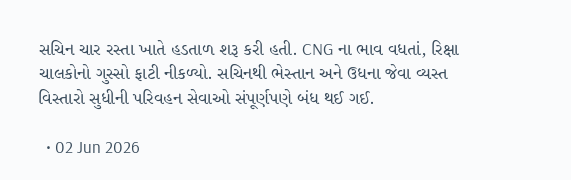સચિન ચાર રસ્તા ખાતે હડતાળ શરૂ કરી હતી. CNG ના ભાવ વધતાં, રિક્ષા ચાલકોનો ગુસ્સો ફાટી નીકળ્યો. સચિનથી ભેસ્તાન અને ઉધના જેવા વ્યસ્ત વિસ્તારો સુધીની પરિવહન સેવાઓ સંપૂર્ણપણે બંધ થઈ ગઈ.

  • 02 Jun 2026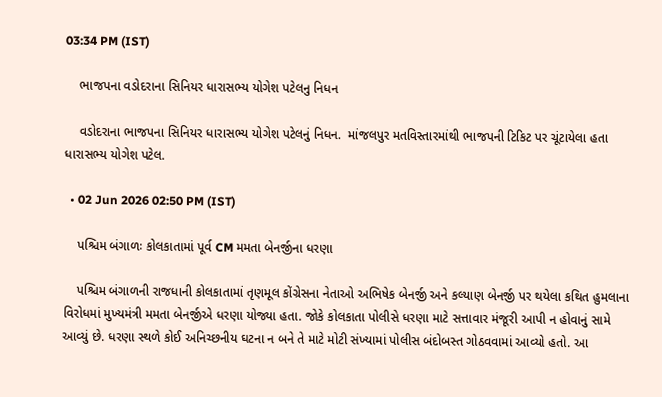03:34 PM (IST)

    ભાજપના વડોદરાના સિનિયર ધારાસભ્ય યોગેશ પટેલનુ નિધન

    વડોદરાના ભાજપના સિનિયર ધારાસભ્ય યોગેશ પટેલનું નિધન.  માંજલપુર મતવિસ્તારમાંથી ભાજપની ટિકિટ પર ચૂંટાયેલા હતા ધારાસભ્ય યોગેશ પટેલ.

  • 02 Jun 2026 02:50 PM (IST)

    પશ્ચિમ બંગાળઃ કોલકાતામાં પૂર્વ CM મમતા બેનર્જીના ધરણા

    પશ્ચિમ બંગાળની રાજધાની કોલકાતામાં તૃણમૂલ કોંગ્રેસના નેતાઓ અભિષેક બેનર્જી અને કલ્યાણ બેનર્જી પર થયેલા કથિત હુમલાના વિરોધમાં મુખ્યમંત્રી મમતા બેનર્જીએ ધરણા યોજ્યા હતા. જોકે કોલકાતા પોલીસે ધરણા માટે સત્તાવાર મંજૂરી આપી ન હોવાનું સામે આવ્યું છે. ધરણા સ્થળે કોઈ અનિચ્છનીય ઘટના ન બને તે માટે મોટી સંખ્યામાં પોલીસ બંદોબસ્ત ગોઠવવામાં આવ્યો હતો. આ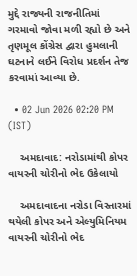મુદ્દે રાજ્યની રાજનીતિમાં ગરમાવો જોવા મળી રહ્યો છે અને તૃણમૂલ કોંગ્રેસ દ્વારા હુમલાની ઘટનાને લઈને વિરોધ પ્રદર્શન તેજ કરવામાં આવ્યા છે.

  • 02 Jun 2026 02:20 PM (IST)

    અમદાવાદ: નરોડામાંથી કોપર વાયરની ચોરીનો ભેદ ઉકેલાયો

    અમદાવાદના નરોડા વિસ્તારમાં થયેલી કોપર અને એલ્યુમિનિયમ વાયરની ચોરીનો ભેદ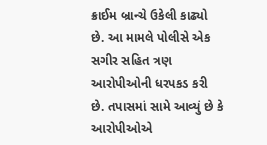ક્રાઈમ બ્રાન્ચે ઉકેલી કાઢ્યો છે. આ મામલે પોલીસે એક સગીર સહિત ત્રણ આરોપીઓની ધરપકડ કરી છે. તપાસમાં સામે આવ્યું છે કે આરોપીઓએ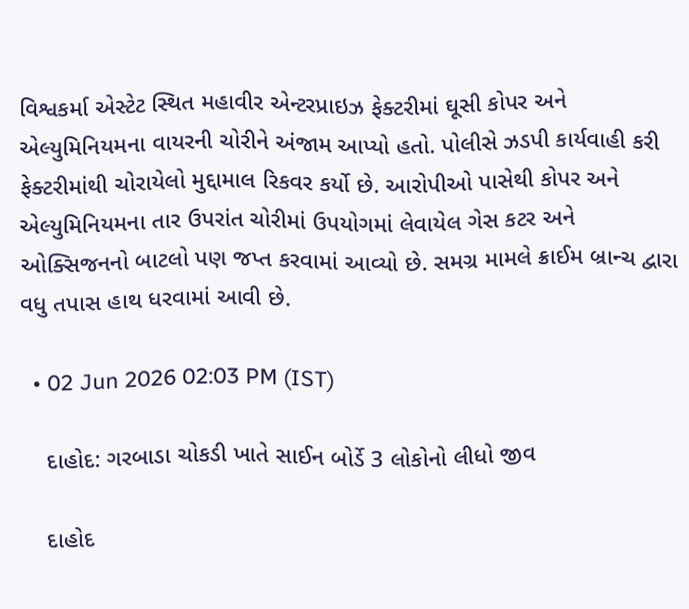વિશ્વકર્મા એસ્ટેટ સ્થિત મહાવીર એન્ટરપ્રાઇઝ ફેક્ટરીમાં ઘૂસી કોપર અને એલ્યુમિનિયમના વાયરની ચોરીને અંજામ આપ્યો હતો. પોલીસે ઝડપી કાર્યવાહી કરી ફેક્ટરીમાંથી ચોરાયેલો મુદ્દામાલ રિકવર કર્યો છે. આરોપીઓ પાસેથી કોપર અને એલ્યુમિનિયમના તાર ઉપરાંત ચોરીમાં ઉપયોગમાં લેવાયેલ ગેસ કટર અને ઓક્સિજનનો બાટલો પણ જપ્ત કરવામાં આવ્યો છે. સમગ્ર મામલે ક્રાઈમ બ્રાન્ચ દ્વારા વધુ તપાસ હાથ ધરવામાં આવી છે.

  • 02 Jun 2026 02:03 PM (IST)

    દાહોદ: ગરબાડા ચોકડી ખાતે સાઈન બોર્ડે 3 લોકોનો લીધો જીવ

    દાહોદ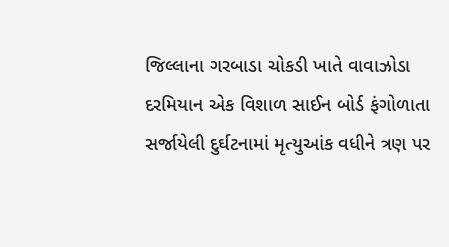જિલ્લાના ગરબાડા ચોકડી ખાતે વાવાઝોડા દરમિયાન એક વિશાળ સાઈન બોર્ડ ફંગોળાતા સર્જાયેલી દુર્ઘટનામાં મૃત્યુઆંક વધીને ત્રણ પર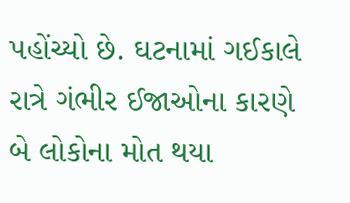પહોંચ્યો છે. ઘટનામાં ગઈકાલે રાત્રે ગંભીર ઈજાઓના કારણે બે લોકોના મોત થયા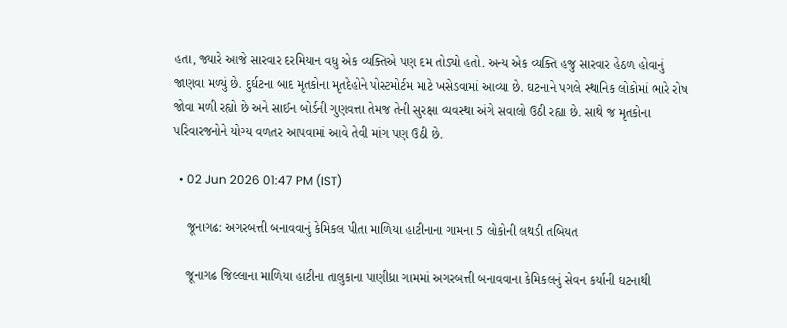હતા, જ્યારે આજે સારવાર દરમિયાન વધુ એક વ્યક્તિએ પણ દમ તોડ્યો હતો. અન્ય એક વ્યક્તિ હજુ સારવાર હેઠળ હોવાનું જાણવા મળ્યું છે. દુર્ઘટના બાદ મૃતકોના મૃતદેહોને પોસ્ટમોર્ટમ માટે ખસેડવામાં આવ્યા છે. ઘટનાને પગલે સ્થાનિક લોકોમાં ભારે રોષ જોવા મળી રહ્યો છે અને સાઈન બોર્ડની ગુણવત્તા તેમજ તેની સુરક્ષા વ્યવસ્થા અંગે સવાલો ઉઠી રહ્યા છે. સાથે જ મૃતકોના પરિવારજનોને યોગ્ય વળતર આપવામાં આવે તેવી માંગ પણ ઉઠી છે.

  • 02 Jun 2026 01:47 PM (IST)

    જૂનાગઢ: અગરબત્તી બનાવવાનું કેમિકલ પીતા માળિયા હાટીનાના ગામના 5 લોકોની લથડી તબિયત

    જૂનાગઢ જિલ્લાના માળિયા હાટીના તાલુકાના પાણીધ્રા ગામમાં અગરબત્તી બનાવવાના કેમિકલનું સેવન કર્યાની ઘટનાથી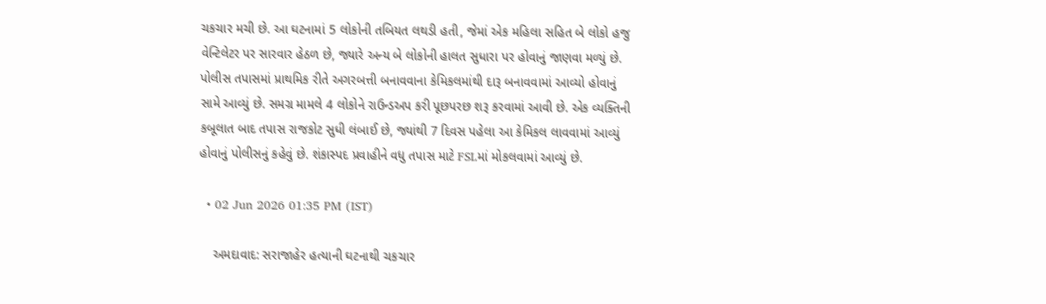ચકચાર મચી છે. આ ઘટનામાં 5 લોકોની તબિયત લથડી હતી, જેમાં એક મહિલા સહિત બે લોકો હજુ વેન્ટિલેટર પર સારવાર હેઠળ છે, જ્યારે અન્ય બે લોકોની હાલત સુધારા પર હોવાનું જાણવા મળ્યું છે. પોલીસ તપાસમાં પ્રાથમિક રીતે અગરબત્તી બનાવવાના કેમિકલમાંથી દારૂ બનાવવામાં આવ્યો હોવાનું સામે આવ્યું છે. સમગ્ર મામલે 4 લોકોને રાઉન્ડઅપ કરી પૂછપરછ શરૂ કરવામાં આવી છે. એક વ્યક્તિની કબૂલાત બાદ તપાસ રાજકોટ સુધી લંબાઈ છે, જ્યાંથી 7 દિવસ પહેલા આ કેમિકલ લાવવામાં આવ્યું હોવાનું પોલીસનું કહેવું છે. શંકાસ્પદ પ્રવાહીને વધુ તપાસ માટે FSLમાં મોકલવામાં આવ્યું છે.

  • 02 Jun 2026 01:35 PM (IST)

    અમદાવાદ: સરાજાહેર હત્યાની ઘટનાથી ચકચાર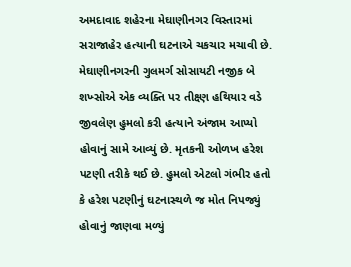અમદાવાદ શહેરના મેઘાણીનગર વિસ્તારમાં સરાજાહેર હત્યાની ઘટનાએ ચકચાર મચાવી છે. મેઘાણીનગરની ગુલમર્ગ સોસાયટી નજીક બે શખ્સોએ એક વ્યક્તિ પર તીક્ષ્ણ હથિયાર વડે જીવલેણ હુમલો કરી હત્યાને અંજામ આપ્યો હોવાનું સામે આવ્યું છે. મૃતકની ઓળખ હરેશ પટણી તરીકે થઈ છે. હુમલો એટલો ગંભીર હતો કે હરેશ પટણીનું ઘટનાસ્થળે જ મોત નિપજ્યું હોવાનું જાણવા મળ્યું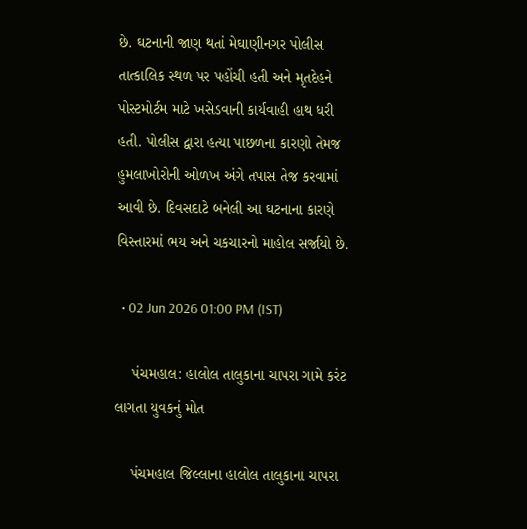છે. ઘટનાની જાણ થતાં મેઘાણીનગર પોલીસ તાત્કાલિક સ્થળ પર પહોંચી હતી અને મૃતદેહને પોસ્ટમોર્ટમ માટે ખસેડવાની કાર્યવાહી હાથ ધરી હતી. પોલીસ દ્વારા હત્યા પાછળના કારણો તેમજ હુમલાખોરોની ઓળખ અંગે તપાસ તેજ કરવામાં આવી છે. દિવસદાટે બનેલી આ ઘટનાના કારણે વિસ્તારમાં ભય અને ચકચારનો માહોલ સર્જાયો છે.

  • 02 Jun 2026 01:00 PM (IST)

    પંચમહાલ: હાલોલ તાલુકાના ચાપરા ગામે કરંટ લાગતા યુવકનું મોત

    પંચમહાલ જિલ્લાના હાલોલ તાલુકાના ચાપરા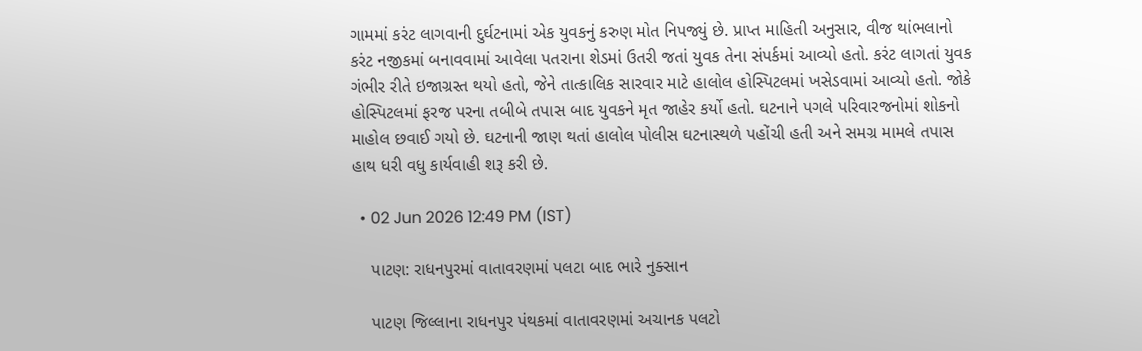ગામમાં કરંટ લાગવાની દુર્ઘટનામાં એક યુવકનું કરુણ મોત નિપજ્યું છે. પ્રાપ્ત માહિતી અનુસાર, વીજ થાંભલાનો કરંટ નજીકમાં બનાવવામાં આવેલા પતરાના શેડમાં ઉતરી જતાં યુવક તેના સંપર્કમાં આવ્યો હતો. કરંટ લાગતાં યુવક ગંભીર રીતે ઇજાગ્રસ્ત થયો હતો, જેને તાત્કાલિક સારવાર માટે હાલોલ હોસ્પિટલમાં ખસેડવામાં આવ્યો હતો. જોકે હોસ્પિટલમાં ફરજ પરના તબીબે તપાસ બાદ યુવકને મૃત જાહેર કર્યો હતો. ઘટનાને પગલે પરિવારજનોમાં શોકનો માહોલ છવાઈ ગયો છે. ઘટનાની જાણ થતાં હાલોલ પોલીસ ઘટનાસ્થળે પહોંચી હતી અને સમગ્ર મામલે તપાસ હાથ ધરી વધુ કાર્યવાહી શરૂ કરી છે.

  • 02 Jun 2026 12:49 PM (IST)

    પાટણ: રાધનપુરમાં વાતાવરણમાં પલટા બાદ ભારે નુક્સાન

    પાટણ જિલ્લાના રાધનપુર પંથકમાં વાતાવરણમાં અચાનક પલટો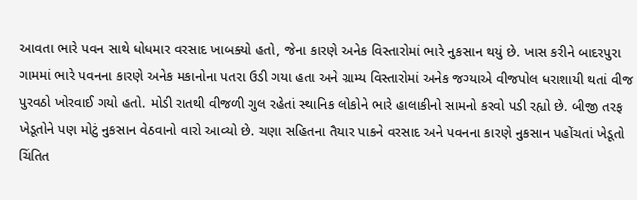આવતા ભારે પવન સાથે ધોધમાર વરસાદ ખાબક્યો હતો, જેના કારણે અનેક વિસ્તારોમાં ભારે નુકસાન થયું છે. ખાસ કરીને બાદરપુરા ગામમાં ભારે પવનના કારણે અનેક મકાનોના પતરા ઉડી ગયા હતા અને ગ્રામ્ય વિસ્તારોમાં અનેક જગ્યાએ વીજપોલ ધરાશાયી થતાં વીજ પુરવઠો ખોરવાઈ ગયો હતો. મોડી રાતથી વીજળી ગુલ રહેતાં સ્થાનિક લોકોને ભારે હાલાકીનો સામનો કરવો પડી રહ્યો છે. બીજી તરફ ખેડૂતોને પણ મોટું નુકસાન વેઠવાનો વારો આવ્યો છે. ચણા સહિતના તૈયાર પાકને વરસાદ અને પવનના કારણે નુકસાન પહોંચતાં ખેડૂતો ચિંતિત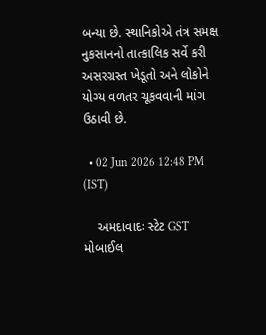બન્યા છે. સ્થાનિકોએ તંત્ર સમક્ષ નુકસાનનો તાત્કાલિક સર્વે કરી અસરગ્રસ્ત ખેડૂતો અને લોકોને યોગ્ય વળતર ચૂકવવાની માંગ ઉઠાવી છે.

  • 02 Jun 2026 12:48 PM (IST)

    અમદાવાદઃ સ્ટેટ GST મોબાઈલ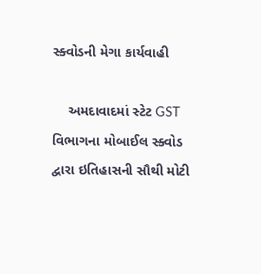સ્ક્વોડની મેગા કાર્યવાહી

    અમદાવાદમાં સ્ટેટ GST વિભાગના મોબાઈલ સ્ક્વોડ દ્વારા ઇતિહાસની સૌથી મોટી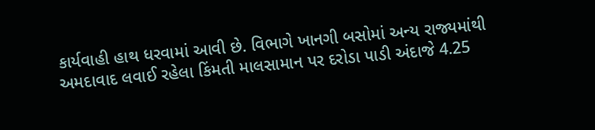કાર્યવાહી હાથ ધરવામાં આવી છે. વિભાગે ખાનગી બસોમાં અન્ય રાજ્યમાંથી અમદાવાદ લવાઈ રહેલા કિંમતી માલસામાન પર દરોડા પાડી અંદાજે 4.25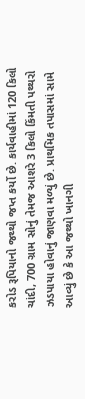કરોડ રૂપિયાનો જથ્થો જપ્ત કર્યો છે. કાર્યવાહીમાં 120 કિલો ચાંદી, 700 ગ્રામ સોનું તેમજ આશરે 3 કિલો કિંમતી પથ્થરો ઝડપાયા હોવાનું જાણવા મળ્યું છે. પ્રાથમિક તપાસમાં સામે આવ્યું છે કે આ જથ્થો ખાનગી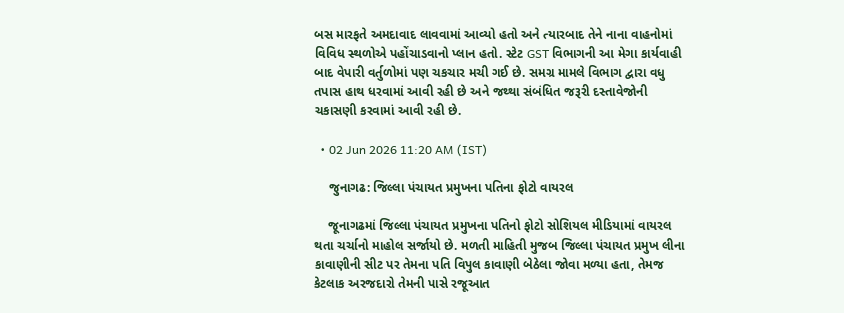બસ મારફતે અમદાવાદ લાવવામાં આવ્યો હતો અને ત્યારબાદ તેને નાના વાહનોમાં વિવિધ સ્થળોએ પહોંચાડવાનો પ્લાન હતો. સ્ટેટ GST વિભાગની આ મેગા કાર્યવાહી બાદ વેપારી વર્તુળોમાં પણ ચકચાર મચી ગઈ છે. સમગ્ર મામલે વિભાગ દ્વારા વધુ તપાસ હાથ ધરવામાં આવી રહી છે અને જથ્થા સંબંધિત જરૂરી દસ્તાવેજોની ચકાસણી કરવામાં આવી રહી છે.

  • 02 Jun 2026 11:20 AM (IST)

    જુનાગઢ: જિલ્લા પંચાયત પ્રમુખના પતિના ફોટો વાયરલ

    જૂનાગઢમાં જિલ્લા પંચાયત પ્રમુખના પતિનો ફોટો સોશિયલ મીડિયામાં વાયરલ થતા ચર્ચાનો માહોલ સર્જાયો છે. મળતી માહિતી મુજબ જિલ્લા પંચાયત પ્રમુખ લીના કાવાણીની સીટ પર તેમના પતિ વિપુલ કાવાણી બેઠેલા જોવા મળ્યા હતા, તેમજ કેટલાક અરજદારો તેમની પાસે રજૂઆત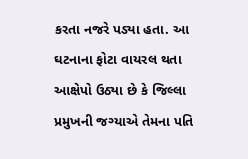કરતા નજરે પડ્યા હતા. આ ઘટનાના ફોટા વાયરલ થતા આક્ષેપો ઉઠ્યા છે કે જિલ્લા પ્રમુખની જગ્યાએ તેમના પતિ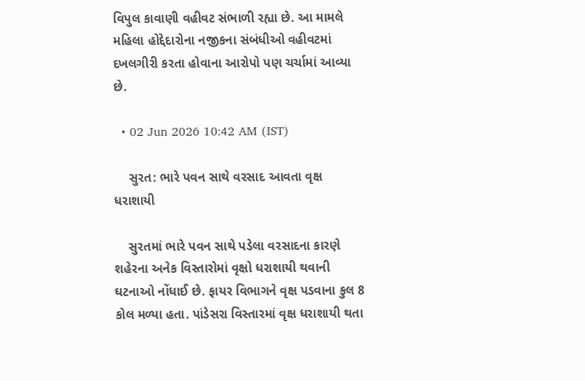વિપુલ કાવાણી વહીવટ સંભાળી રહ્યા છે. આ મામલે મહિલા હોદ્દેદારોના નજીકના સંબંધીઓ વહીવટમાં દખલગીરી કરતા હોવાના આરોપો પણ ચર્ચામાં આવ્યા છે.

  • 02 Jun 2026 10:42 AM (IST)

    સુરત: ભારે પવન સાથે વરસાદ આવતા વૃક્ષ ધરાશાયી

    સુરતમાં ભારે પવન સાથે પડેલા વરસાદના કારણે શહેરના અનેક વિસ્તારોમાં વૃક્ષો ધરાશાયી થવાની ઘટનાઓ નોંધાઈ છે. ફાયર વિભાગને વૃક્ષ પડવાના કુલ 8 કોલ મળ્યા હતા. પાંડેસરા વિસ્તારમાં વૃક્ષ ધરાશાયી થતા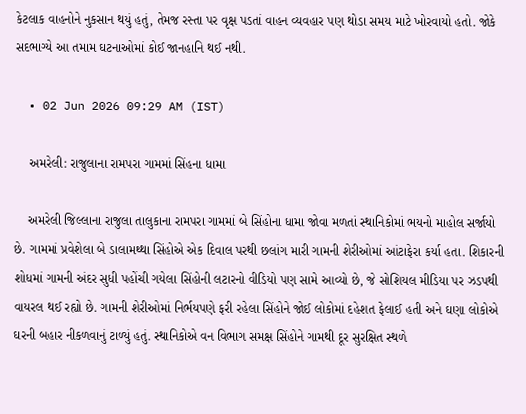કેટલાક વાહનોને નુકસાન થયું હતું, તેમજ રસ્તા પર વૃક્ષ પડતાં વાહન વ્યવહાર પણ થોડા સમય માટે ખોરવાયો હતો. જોકે સદભાગ્યે આ તમામ ઘટનાઓમાં કોઈ જાનહાનિ થઈ નથી.

  • 02 Jun 2026 09:29 AM (IST)

    અમરેલી: રાજુલાના રામપરા ગામમાં સિંહના ધામા

    અમરેલી જિલ્લાના રાજુલા તાલુકાના રામપરા ગામમાં બે સિંહોના ધામા જોવા મળતાં સ્થાનિકોમાં ભયનો માહોલ સર્જાયો છે. ગામમાં પ્રવેશેલા બે ડાલામથ્થા સિંહોએ એક દિવાલ પરથી છલાંગ મારી ગામની શેરીઓમાં આંટાફેરા કર્યા હતા. શિકારની શોધમાં ગામની અંદર સુધી પહોંચી ગયેલા સિંહોની લટારનો વીડિયો પણ સામે આવ્યો છે, જે સોશિયલ મીડિયા પર ઝડપથી વાયરલ થઈ રહ્યો છે. ગામની શેરીઓમાં નિર્ભયપણે ફરી રહેલા સિંહોને જોઈ લોકોમાં દહેશત ફેલાઈ હતી અને ઘણા લોકોએ ઘરની બહાર નીકળવાનું ટાળ્યું હતું. સ્થાનિકોએ વન વિભાગ સમક્ષ સિંહોને ગામથી દૂર સુરક્ષિત સ્થળે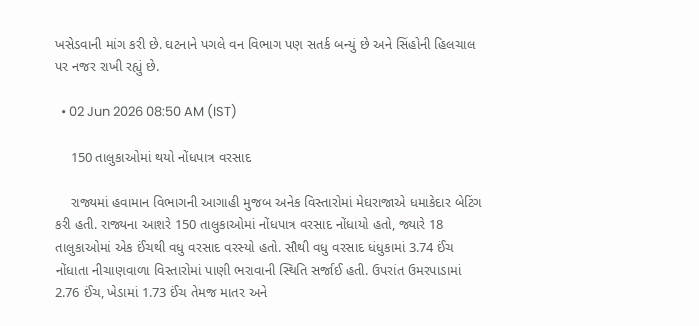ખસેડવાની માંગ કરી છે. ઘટનાને પગલે વન વિભાગ પણ સતર્ક બન્યું છે અને સિંહોની હિલચાલ પર નજર રાખી રહ્યું છે.

  • 02 Jun 2026 08:50 AM (IST)

    150 તાલુકાઓમાં થયો નોંધપાત્ર વરસાદ

    રાજ્યમાં હવામાન વિભાગની આગાહી મુજબ અનેક વિસ્તારોમાં મેઘરાજાએ ધમાકેદાર બેટિંગ કરી હતી. રાજ્યના આશરે 150 તાલુકાઓમાં નોંધપાત્ર વરસાદ નોંધાયો હતો, જ્યારે 18 તાલુકાઓમાં એક ઈંચથી વધુ વરસાદ વરસ્યો હતો. સૌથી વધુ વરસાદ ધંધુકામાં 3.74 ઈંચ નોંધાતા નીચાણવાળા વિસ્તારોમાં પાણી ભરાવાની સ્થિતિ સર્જાઈ હતી. ઉપરાંત ઉમરપાડામાં 2.76 ઈંચ, ખેડામાં 1.73 ઈંચ તેમજ માતર અને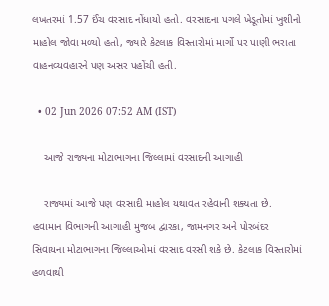લખતરમાં 1.57 ઈંચ વરસાદ નોંધાયો હતો. વરસાદના પગલે ખેડૂતોમાં ખુશીનો માહોલ જોવા મળ્યો હતો, જ્યારે કેટલાક વિસ્તારોમાં માર્ગો પર પાણી ભરાતા વાહનવ્યવહારને પણ અસર પહોંચી હતી.

  • 02 Jun 2026 07:52 AM (IST)

    આજે રાજ્યના મોટાભાગના જિલ્લામાં વરસાદની આગાહી

    રાજ્યમાં આજે પણ વરસાદી માહોલ યથાવત રહેવાની શક્યતા છે. હવામાન વિભાગની આગાહી મુજબ દ્વારકા, જામનગર અને પોરબંદર સિવાયના મોટાભાગના જિલ્લાઓમાં વરસાદ વરસી શકે છે. કેટલાક વિસ્તારોમાં હળવાથી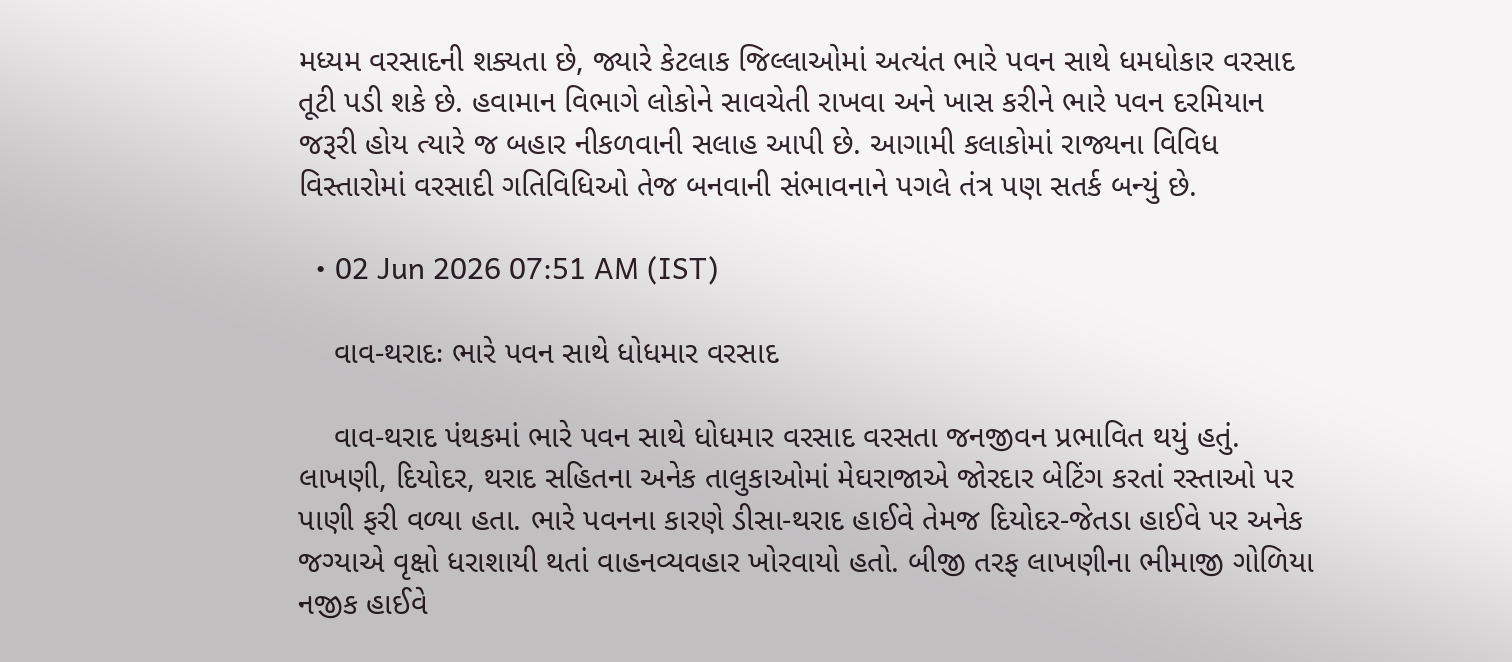મધ્યમ વરસાદની શક્યતા છે, જ્યારે કેટલાક જિલ્લાઓમાં અત્યંત ભારે પવન સાથે ધમધોકાર વરસાદ તૂટી પડી શકે છે. હવામાન વિભાગે લોકોને સાવચેતી રાખવા અને ખાસ કરીને ભારે પવન દરમિયાન જરૂરી હોય ત્યારે જ બહાર નીકળવાની સલાહ આપી છે. આગામી કલાકોમાં રાજ્યના વિવિધ વિસ્તારોમાં વરસાદી ગતિવિધિઓ તેજ બનવાની સંભાવનાને પગલે તંત્ર પણ સતર્ક બન્યું છે.

  • 02 Jun 2026 07:51 AM (IST)

    વાવ-થરાદઃ ભારે પવન સાથે ધોધમાર વરસાદ

    વાવ-થરાદ પંથકમાં ભારે પવન સાથે ધોધમાર વરસાદ વરસતા જનજીવન પ્રભાવિત થયું હતું. લાખણી, દિયોદર, થરાદ સહિતના અનેક તાલુકાઓમાં મેઘરાજાએ જોરદાર બેટિંગ કરતાં રસ્તાઓ પર પાણી ફરી વળ્યા હતા. ભારે પવનના કારણે ડીસા-થરાદ હાઈવે તેમજ દિયોદર-જેતડા હાઈવે પર અનેક જગ્યાએ વૃક્ષો ધરાશાયી થતાં વાહનવ્યવહાર ખોરવાયો હતો. બીજી તરફ લાખણીના ભીમાજી ગોળિયા નજીક હાઈવે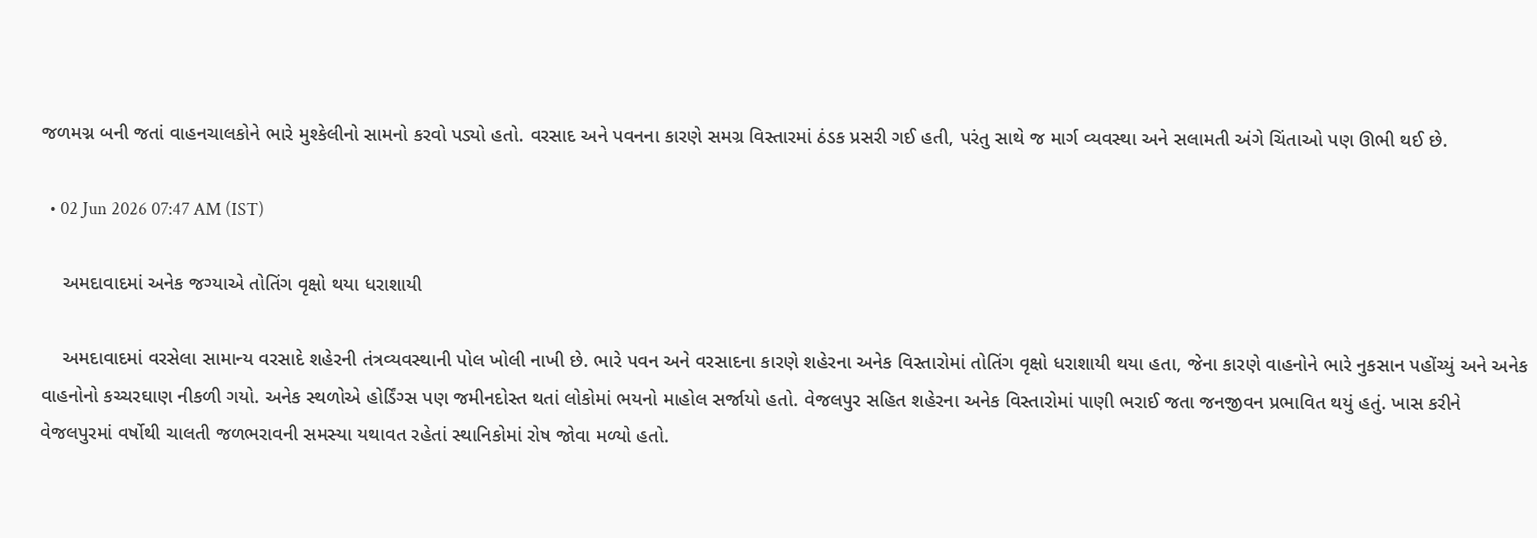જળમગ્ન બની જતાં વાહનચાલકોને ભારે મુશ્કેલીનો સામનો કરવો પડ્યો હતો. વરસાદ અને પવનના કારણે સમગ્ર વિસ્તારમાં ઠંડક પ્રસરી ગઈ હતી, પરંતુ સાથે જ માર્ગ વ્યવસ્થા અને સલામતી અંગે ચિંતાઓ પણ ઊભી થઈ છે.

  • 02 Jun 2026 07:47 AM (IST)

    અમદાવાદમાં અનેક જગ્યાએ તોતિંગ વૃક્ષો થયા ધરાશાયી

    અમદાવાદમાં વરસેલા સામાન્ય વરસાદે શહેરની તંત્રવ્યવસ્થાની પોલ ખોલી નાખી છે. ભારે પવન અને વરસાદના કારણે શહેરના અનેક વિસ્તારોમાં તોતિંગ વૃક્ષો ધરાશાયી થયા હતા, જેના કારણે વાહનોને ભારે નુકસાન પહોંચ્યું અને અનેક વાહનોનો કચ્ચરઘાણ નીકળી ગયો. અનેક સ્થળોએ હોર્ડિંગ્સ પણ જમીનદોસ્ત થતાં લોકોમાં ભયનો માહોલ સર્જાયો હતો. વેજલપુર સહિત શહેરના અનેક વિસ્તારોમાં પાણી ભરાઈ જતા જનજીવન પ્રભાવિત થયું હતું. ખાસ કરીને વેજલપુરમાં વર્ષોથી ચાલતી જળભરાવની સમસ્યા યથાવત રહેતાં સ્થાનિકોમાં રોષ જોવા મળ્યો હતો.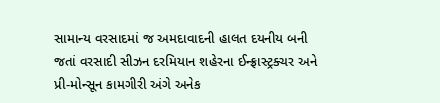સામાન્ય વરસાદમાં જ અમદાવાદની હાલત દયનીય બની જતાં વરસાદી સીઝન દરમિયાન શહેરના ઈન્ફ્રાસ્ટ્રક્ચર અને પ્રી-મોન્સૂન કામગીરી અંગે અનેક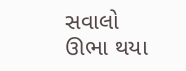સવાલો ઊભા થયા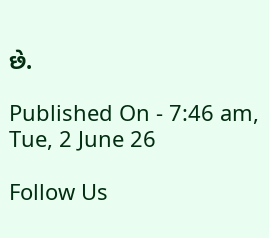છે.

Published On - 7:46 am, Tue, 2 June 26

Follow Us